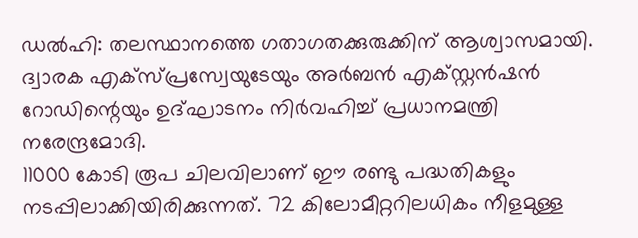ഡൽഹി: തലസ്ഥാനത്തെ ഗതാഗതക്കുരുക്കിന് ആശ്വാസമായി. ദ്വാരക എക്സ്പ്രസ്വേയുടേയും അർബൻ എക്സ്റ്റൻഷൻ റോഡിന്റെയും ഉദ്ഘാടനം നിർവഹിച്ച് പ്രധാനമന്ത്രി നരേന്ദ്രമോദി.
11000 കോടി രൂപ ചിലവിലാണ് ഈ രണ്ടു പദ്ധതികളും നടപ്പിലാക്കിയിരിക്കുന്നത്. 72 കിലോമീറ്ററിലധികം നീളമുള്ള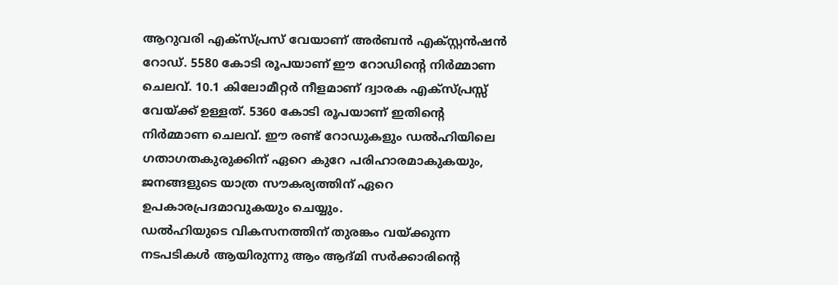ആറുവരി എക്സ്പ്രസ് വേയാണ് അർബൻ എക്സ്റ്റൻഷൻ റോഡ്. 5580 കോടി രൂപയാണ് ഈ റോഡിന്റെ നിർമ്മാണ ചെലവ്. 10.1 കിലോമീറ്റർ നീളമാണ് ദ്വാരക എക്സ്പ്രസ്സ് വേയ്ക്ക് ഉള്ളത്. 5360 കോടി രൂപയാണ് ഇതിന്റെ നിർമ്മാണ ചെലവ്. ഈ രണ്ട് റോഡുകളും ഡൽഹിയിലെ ഗതാഗതകുരുക്കിന് ഏറെ കുറേ പരിഹാരമാകുകയും, ജനങ്ങളുടെ യാത്ര സൗകര്യത്തിന് ഏറെ ഉപകാരപ്രദമാവുകയും ചെയ്യും.
ഡൽഹിയുടെ വികസനത്തിന് തുരങ്കം വയ്ക്കുന്ന നടപടികൾ ആയിരുന്നു ആം ആദ്മി സർക്കാരിന്റെ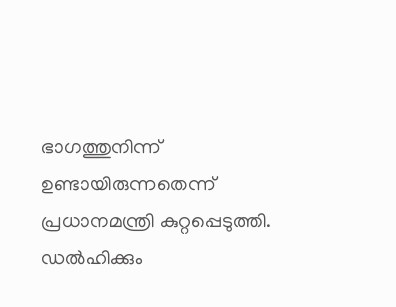ഭാഗത്തുനിന്ന് ഉണ്ടായിരുന്നതെന്ന് പ്രധാനമന്ത്രി കുറ്റപ്പെടുത്തി. ഡൽഹിക്കും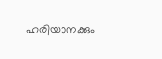ഹരിയാനക്കും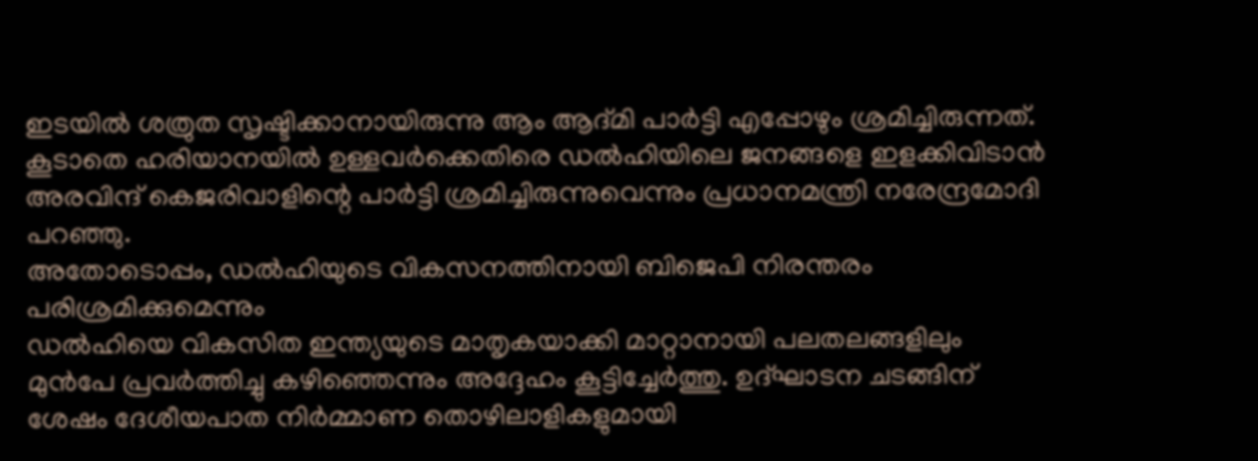ഇടയിൽ ശത്രുത സൃഷ്ടിക്കാനായിരുന്നു ആം ആദ്മി പാർട്ടി എപ്പോഴും ശ്രമിച്ചിരുന്നത്. കൂടാതെ ഹരിയാനയിൽ ഉള്ളവർക്കെതിരെ ഡൽഹിയിലെ ജനങ്ങളെ ഇളക്കിവിടാൻ അരവിന്ദ് കെജരിവാളിന്റെ പാർട്ടി ശ്രമിച്ചിരുന്നുവെന്നും പ്രധാനമന്ത്രി നരേന്ദ്രമോദി പറഞ്ഞു.
അതോടൊപ്പം, ഡൽഹിയുടെ വികസനത്തിനായി ബിജെപി നിരന്തരം പരിശ്രമിക്കുമെന്നും
ഡൽഹിയെ വികസിത ഇന്ത്യയുടെ മാതൃകയാക്കി മാറ്റാനായി പലതലങ്ങളിലും മുൻപേ പ്രവർത്തിച്ചു കഴിഞ്ഞെന്നും അദ്ദേഹം കൂട്ടിച്ചേർത്തു. ഉദ്ഘാടന ചടങ്ങിന് ശേഷം ദേശീയപാത നിർമ്മാണ തൊഴിലാളികളുമായി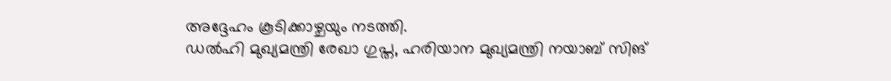അദ്ദേഹം കൂടിക്കാഴ്ചയും നടത്തി.
ഡൽഹി മുഖ്യമന്ത്രി രേഖാ ഗുപ്ത, ഹരിയാന മുഖ്യമന്ത്രി നയാബ് സിങ്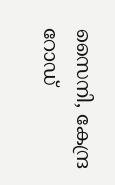സൈനി, കേന്ദ്ര റോഡ്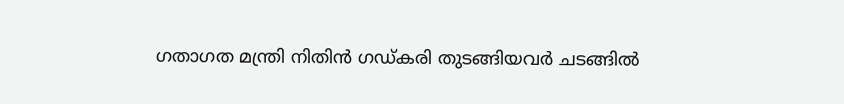ഗതാഗത മന്ത്രി നിതിൻ ഗഡ്കരി തുടങ്ങിയവർ ചടങ്ങിൽ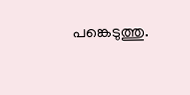പങ്കെടുത്തു.